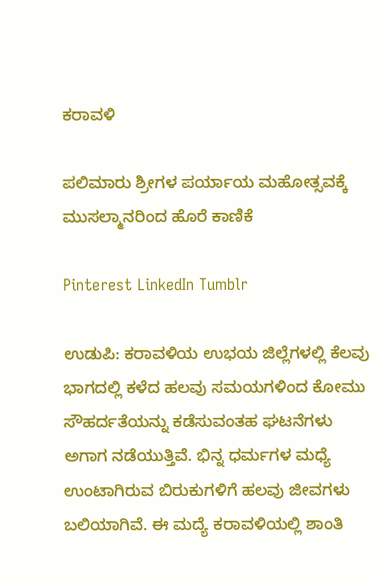ಕರಾವಳಿ

ಪಲಿಮಾರು ಶ್ರೀಗಳ ಪರ್ಯಾಯ ಮಹೋತ್ಸವಕ್ಕೆ ಮುಸಲ್ಮಾನರಿಂದ ಹೊರೆ ಕಾಣಿಕೆ

Pinterest LinkedIn Tumblr

ಉಡುಪಿ: ಕರಾವಳಿಯ ಉಭಯ ಜಿಲ್ಲೆಗಳಲ್ಲಿ ಕೆಲವು ಭಾಗದಲ್ಲಿ ಕಳೆದ ಹಲವು ಸಮಯಗಳಿಂದ ಕೋಮು ಸೌಹರ್ದತೆಯನ್ನು ಕಡೆಸುವಂತಹ ಘಟನೆಗಳು ಅಗಾಗ ನಡೆಯುತ್ತಿವೆ. ಭಿನ್ನ ಧರ್ಮಗಳ ಮಧ್ಯೆ ಉಂಟಾಗಿರುವ ಬಿರುಕುಗಳಿಗೆ ಹಲವು ಜೀವಗಳು ಬಲಿಯಾಗಿವೆ. ಈ ಮದ್ಯೆ ಕರಾವಳಿಯಲ್ಲಿ ಶಾಂತಿ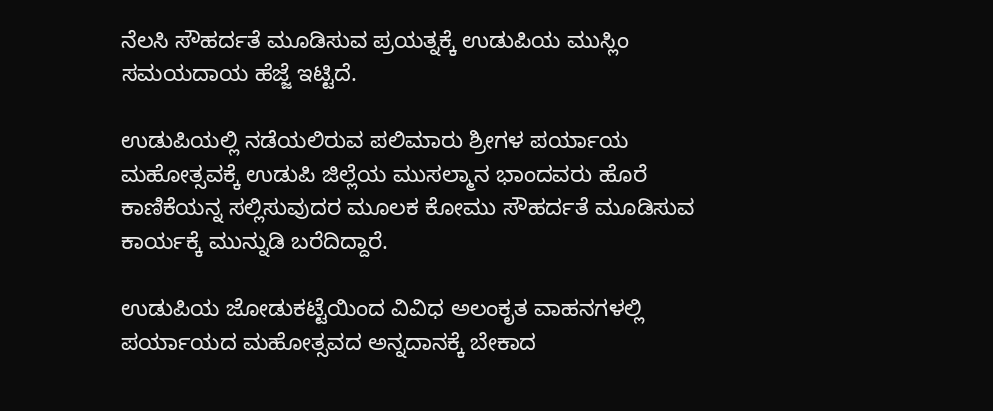ನೆಲಸಿ ಸೌಹರ್ದತೆ ಮೂಡಿಸುವ ಪ್ರಯತ್ನಕ್ಕೆ ಉಡುಪಿಯ ಮುಸ್ಲಿಂ‌ ಸಮಯದಾಯ ಹೆಜ್ಜೆ ಇಟ್ಟಿದೆ.

ಉಡುಪಿಯಲ್ಲಿ ನಡೆಯಲಿರುವ ಪಲಿಮಾರು ಶ್ರೀಗಳ ಪರ್ಯಾಯ ಮಹೋತ್ಸವಕ್ಕೆ ಉಡುಪಿ ಜಿಲ್ಲೆಯ‌ ಮುಸಲ್ಮಾನ ಭಾಂದವರು ಹೊರೆ ಕಾಣಿಕೆಯನ್ನ ಸಲ್ಲಿಸುವುದರ ಮೂಲಕ ಕೋಮು ಸೌಹರ್ದತೆ ಮೂಡಿಸುವ ಕಾರ್ಯಕ್ಕೆ ಮುನ್ನುಡಿ‌ ಬರೆದಿದ್ದಾರೆ.

ಉಡುಪಿಯ ಜೋಡುಕಟ್ಟೆಯಿಂದ ವಿವಿಧ ಅಲಂಕೃತ ವಾಹನಗಳಲ್ಲಿ ಪರ್ಯಾಯದ ಮಹೋತ್ಸವದ ಅನ್ನದಾನಕ್ಕೆ ಬೇಕಾದ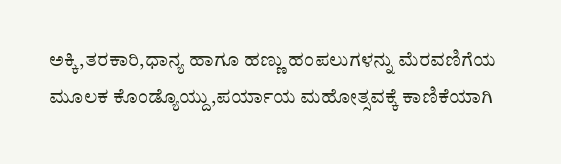ಅಕ್ಕಿ,ತರಕಾರಿ,ಧಾನ್ಯ ಹಾಗೂ ಹಣ್ಣು ಹಂಪಲುಗಳನ್ನು ಮೆರವಣಿಗೆಯ ಮೂಲಕ ಕೊಂಡ್ಯೊಯ್ದು,ಪರ್ಯಾಯ ಮಹೋತ್ಸವಕ್ಕೆ ಕಾಣಿಕೆಯಾಗಿ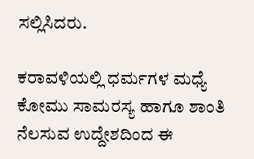ಸಲ್ಲಿಸಿದರು.

ಕರಾವಳಿಯಲ್ಲಿ ಧರ್ಮಗಳ‌ ಮಧ್ಯೆ ಕೋಮು ಸಾಮರಸ್ಯ ಹಾಗೂ ಶಾಂತಿ ನೆಲಸುವ ಉದ್ದೇಶದಿಂದ ಈ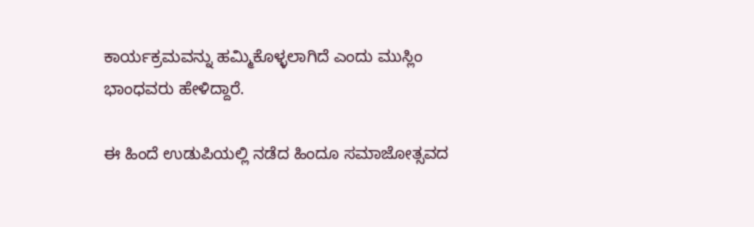ಕಾರ್ಯಕ್ರಮವನ್ನು‌ ಹಮ್ಮಿಕೊಳ್ಳಲಾಗಿದೆ ಎಂದು ಮುಸ್ಲಿಂ ಭಾಂಧವರು ಹೇಳಿದ್ದಾರೆ.

ಈ ಹಿಂದೆ ಉಡುಪಿಯಲ್ಲಿ‌ ನಡೆದ ಹಿಂದೂ ಸಮಾಜೋತ್ಸವದ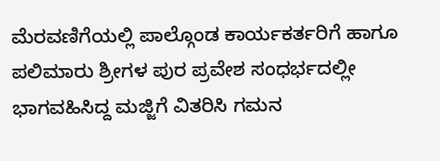ಮೆರವಣಿಗೆಯಲ್ಲಿ ಪಾಲ್ಗೊಂಡ ಕಾರ್ಯಕರ್ತರಿಗೆ ಹಾಗೂ ಪಲಿಮಾರು ಶ್ರೀಗಳ ಪುರ ಪ್ರವೇಶ ಸಂಧರ್ಭದಲ್ಲೀ ಭಾಗವಹಿಸಿದ್ದ ಮಜ್ಜಿಗೆ ವಿತರಿಸಿ ಗಮನ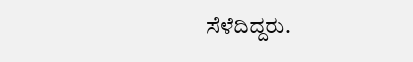ಸೆಳೆದಿದ್ದರು.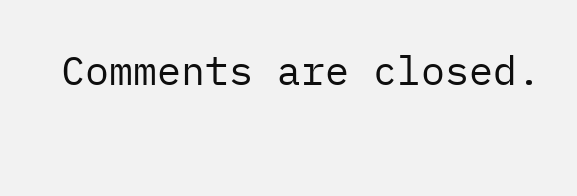Comments are closed.